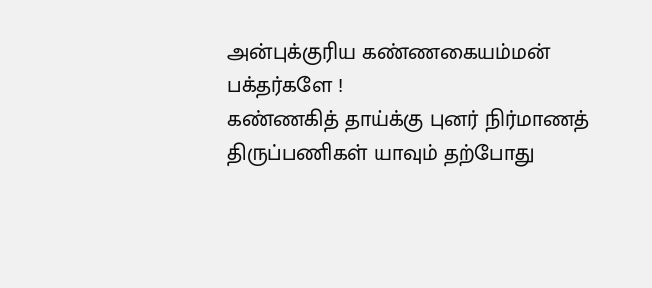அன்புக்குரிய கண்ணகையம்மன் பக்தர்களே !
கண்ணகித் தாய்க்கு புனர் நிர்மாணத் திருப்பணிகள் யாவும் தற்போது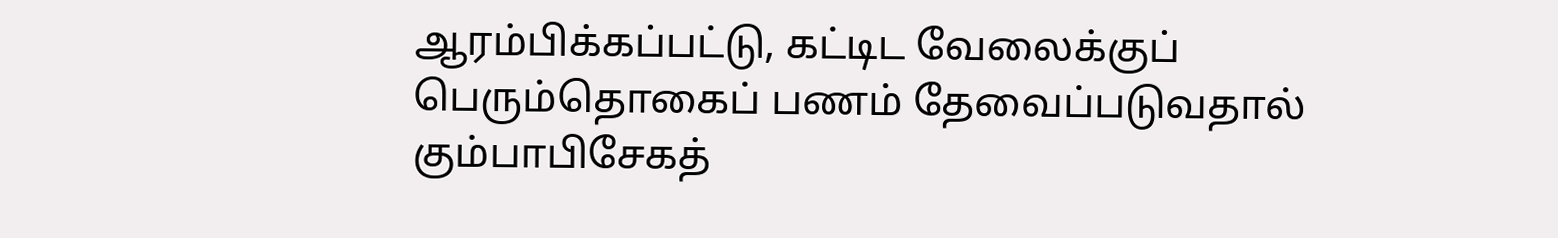ஆரம்பிக்கப்பட்டு, கட்டிட வேலைக்குப் பெரும்தொகைப் பணம் தேவைப்படுவதால் கும்பாபிசேகத்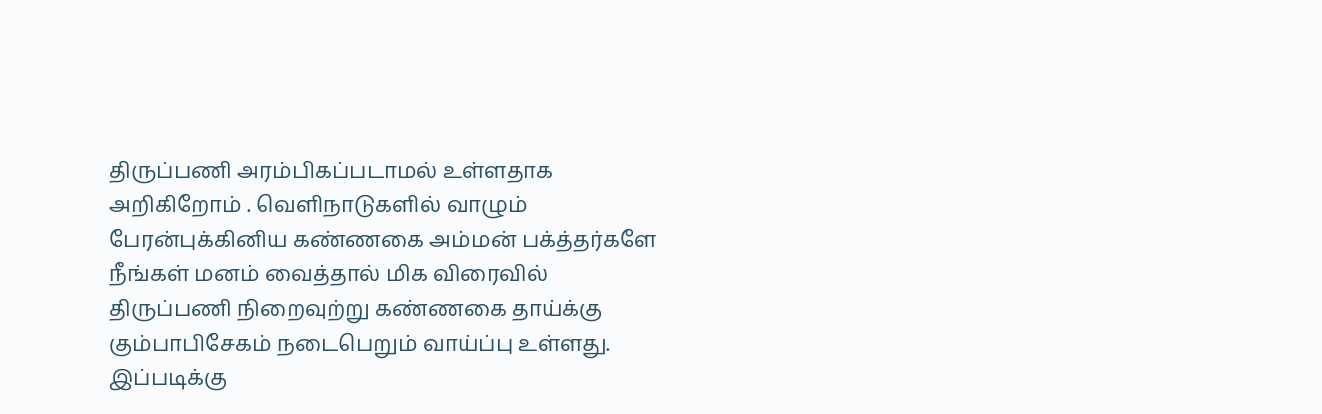திருப்பணி அரம்பிகப்படாமல் உள்ளதாக அறிகிறோம் . வெளிநாடுகளில் வாழும் பேரன்புக்கினிய கண்ணகை அம்மன் பக்த்தர்களே நீங்கள் மனம் வைத்தால் மிக விரைவில் திருப்பணி நிறைவுற்று கண்ணகை தாய்க்கு கும்பாபிசேகம் நடைபெறும் வாய்ப்பு உள்ளது.
இப்படிக்கு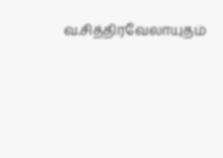வ.சித்திரவேலாயுதம்